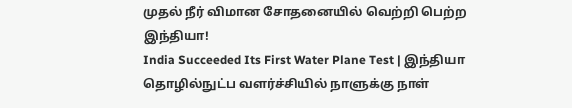முதல் நீர் விமான சோதனையில் வெற்றி பெற்ற இந்தியா!
India Succeeded Its First Water Plane Test | இந்தியா தொழில்நுட்ப வளர்ச்சியில் நாளுக்கு நாள்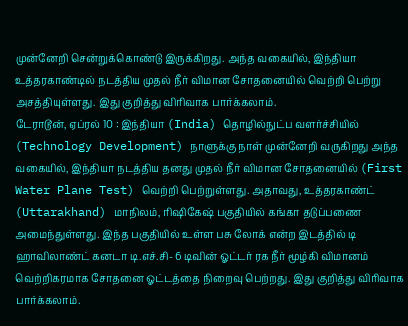முன்னேறி சென்றுக்கொண்டு இருக்கிறது. அந்த வகையில், இந்தியா உத்தரகாண்டில் நடத்திய முதல் நீர் விமான சோதனையில் வெற்றி பெற்று அசத்தியுள்ளது. இது குறித்து விரிவாக பார்க்கலாம்.
டேராடூன், ஏப்ரல் 10 : இந்தியா (India) தொழில்நுட்ப வளர்ச்சியில் (Technology Development) நாளுக்கு நாள் முன்னேறி வருகிறது அந்த வகையில், இந்தியா நடத்திய தனது முதல் நீர் விமான சோதனையில் (First Water Plane Test) வெற்றி பெற்றுள்ளது. அதாவது, உத்தரகாண்ட் (Uttarakhand) மாநிலம், ரிஷிகேஷ் பகுதியில் கங்கா தடுப்பணை அமைந்துள்ளது. இந்த பகுதியில் உள்ள பசு லோக் என்ற இடத்தில் டி ஹாவிலாண்ட் கனடா டி.எச்.சி- 6 டிவின் ஓட்டர் ரக நீர் மூழ்கி விமானம் வெற்றிகரமாக சோதனை ஓட்டத்தை நிறைவு பெற்றது. இது குறித்து விரிவாக பார்க்கலாம்.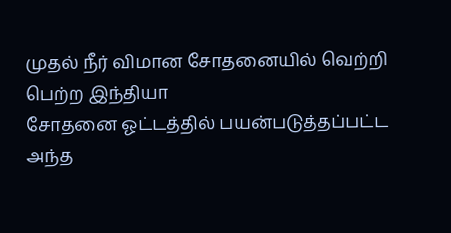முதல் நீர் விமான சோதனையில் வெற்றி பெற்ற இந்தியா
சோதனை ஓட்டத்தில் பயன்படுத்தப்பட்ட அந்த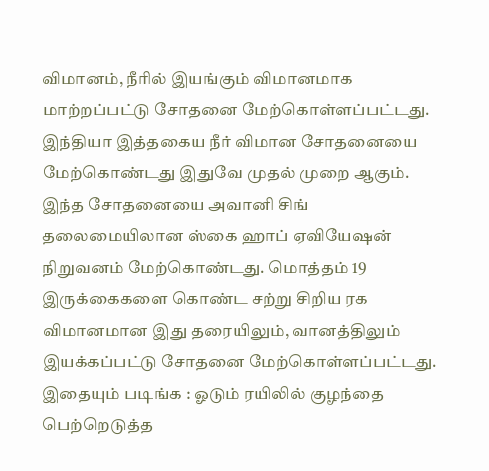விமானம், நீரில் இயங்கும் விமானமாக மாற்றப்பட்டு சோதனை மேற்கொள்ளப்பட்டது. இந்தியா இத்தகைய நீர் விமான சோதனையை மேற்கொண்டது இதுவே முதல் முறை ஆகும். இந்த சோதனையை அவானி சிங் தலைமையிலான ஸ்கை ஹாப் ஏவியேஷன் நிறுவனம் மேற்கொண்டது. மொத்தம் 19 இருக்கைகளை கொண்ட சற்று சிறிய ரக விமானமான இது தரையிலும், வானத்திலும் இயக்கப்பட்டு சோதனை மேற்கொள்ளப்பட்டது.
இதையும் படிங்க : ஓடும் ரயிலில் குழந்தை பெற்றெடுத்த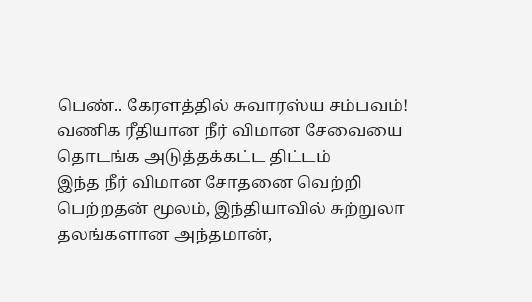பெண்.. கேரளத்தில் சுவாரஸ்ய சம்பவம்!
வணிக ரீதியான நீர் விமான சேவையை தொடங்க அடுத்தக்கட்ட திட்டம்
இந்த நீர் விமான சோதனை வெற்றி பெற்றதன் மூலம், இந்தியாவில் சுற்றுலா தலங்களான அந்தமான்,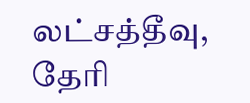லட்சத்தீவு, தேரி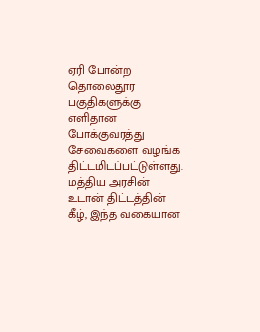ஏரி போன்ற தொலைதூர பகுதிகளுக்கு எளிதான போக்குவரத்து சேவைகளை வழங்க திட்டமிடப்பட்டுள்ளது. மத்திய அரசின் உடான் திட்டத்தின் கீழ், இந்த வகையான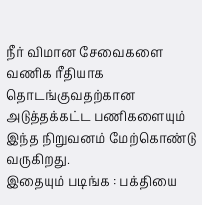நீர் விமான சேவைகளை வணிக ரீதியாக தொடங்குவதற்கான அடுத்தக்கட்ட பணிகளையும் இந்த நிறுவனம் மேற்கொண்டு வருகிறது.
இதையும் படிங்க : பக்தியை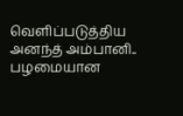வெளிப்படுத்திய அனந்த் அம்பானி.. பழமையான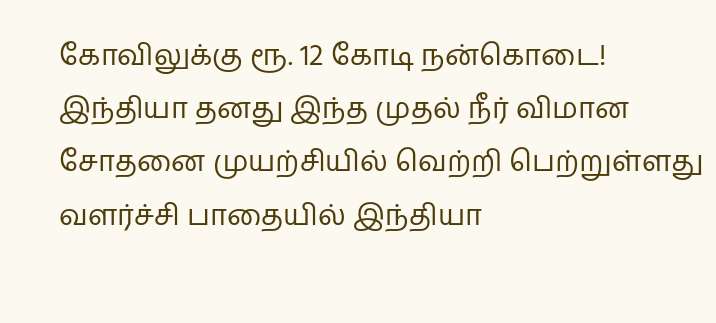கோவிலுக்கு ரூ. 12 கோடி நன்கொடை!
இந்தியா தனது இந்த முதல் நீர் விமான சோதனை முயற்சியில் வெற்றி பெற்றுள்ளது வளர்ச்சி பாதையில் இந்தியா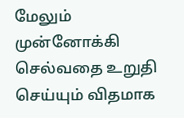மேலும் முன்னோக்கி செல்வதை உறுதி செய்யும் விதமாக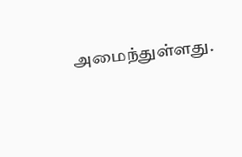அமைந்துள்ளது.